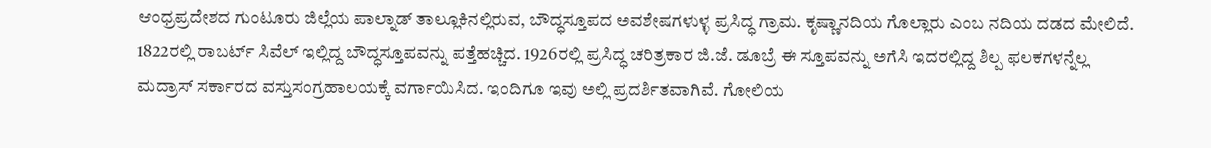ಆಂಧ್ರಪ್ರದೇಶದ ಗುಂಟೂರು ಜಿಲ್ಲೆಯ ಪಾಲ್ನಾಡ್ ತಾಲ್ಲೂಕಿನಲ್ಲಿರುವ, ಬೌದ್ಧಸ್ತೂಪದ ಅವಶೇಷಗಳುಳ್ಳ ಪ್ರಸಿದ್ಧ ಗ್ರಾಮ. ಕೃಷ್ಣಾನದಿಯ ಗೊಲ್ಲಾರು ಎಂಬ ನದಿಯ ದಡದ ಮೇಲಿದೆ. 1822ರಲ್ಲಿ ರಾಬರ್ಟ್ ಸಿವೆಲ್ ಇಲ್ಲಿದ್ದ ಬೌದ್ಧಸ್ತೂಪವನ್ನು ಪತ್ತೆಹಚ್ಚಿದ. 1926ರಲ್ಲಿ ಪ್ರಸಿದ್ಧ ಚರಿತ್ರಕಾರ ಜಿ.ಜೆ. ಡೂಬ್ರೆ ಈ ಸ್ತೂಪವನ್ನು ಅಗೆಸಿ ಇದರಲ್ಲಿದ್ದ ಶಿಲ್ಪ ಫಲಕಗಳನ್ನೆಲ್ಲ ಮದ್ರಾಸ್ ಸರ್ಕಾರದ ವಸ್ತುಸಂಗ್ರಹಾಲಯಕ್ಕೆ ವರ್ಗಾಯಿಸಿದ. ಇಂದಿಗೂ ಇವು ಅಲ್ಲಿ ಪ್ರದರ್ಶಿತವಾಗಿವೆ. ಗೋಲಿಯ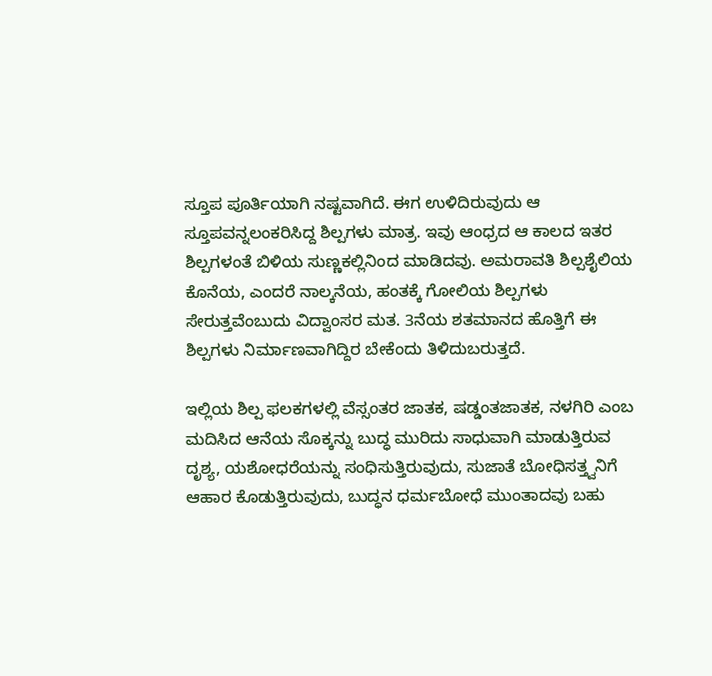ಸ್ತೂಪ ಪೂರ್ತಿಯಾಗಿ ನಷ್ಟವಾಗಿದೆ. ಈಗ ಉಳಿದಿರುವುದು ಆ ಸ್ತೂಪವನ್ನಲಂಕರಿಸಿದ್ದ ಶಿಲ್ಪಗಳು ಮಾತ್ರ. ಇವು ಆಂಧ್ರದ ಆ ಕಾಲದ ಇತರ ಶಿಲ್ಪಗಳಂತೆ ಬಿಳಿಯ ಸುಣ್ಣಕಲ್ಲಿನಿಂದ ಮಾಡಿದವು. ಅಮರಾವತಿ ಶಿಲ್ಪಶೈಲಿಯ ಕೊನೆಯ, ಎಂದರೆ ನಾಲ್ಕನೆಯ, ಹಂತಕ್ಕೆ ಗೋಲಿಯ ಶಿಲ್ಪಗಳು ಸೇರುತ್ತವೆಂಬುದು ವಿದ್ವಾಂಸರ ಮತ. 3ನೆಯ ಶತಮಾನದ ಹೊತ್ತಿಗೆ ಈ ಶಿಲ್ಪಗಳು ನಿರ್ಮಾಣವಾಗಿದ್ದಿರ ಬೇಕೆಂದು ತಿಳಿದುಬರುತ್ತದೆ.

ಇಲ್ಲಿಯ ಶಿಲ್ಪ ಫಲಕಗಳಲ್ಲಿ ವೆಸ್ಸಂತರ ಜಾತಕ, ಷಡ್ಡಂತಜಾತಕ, ನಳಗಿರಿ ಎಂಬ ಮದಿಸಿದ ಆನೆಯ ಸೊಕ್ಕನ್ನು ಬುದ್ಧ ಮುರಿದು ಸಾಧುವಾಗಿ ಮಾಡುತ್ತಿರುವ ದೃಶ್ಯ, ಯಶೋಧರೆಯನ್ನು ಸಂಧಿಸುತ್ತಿರುವುದು, ಸುಜಾತೆ ಬೋಧಿಸತ್ತ್ವನಿಗೆ ಆಹಾರ ಕೊಡುತ್ತಿರುವುದು, ಬುದ್ಧನ ಧರ್ಮಬೋಧೆ ಮುಂತಾದವು ಬಹು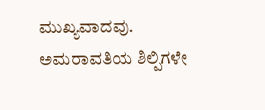ಮುಖ್ಯವಾದವು. ಅಮರಾವತಿಯ ಶಿಲ್ಪಿಗಳೇ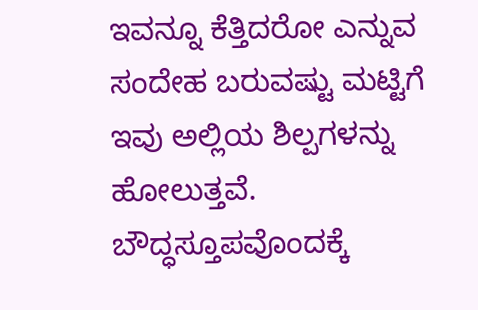ಇವನ್ನೂ ಕೆತ್ತಿದರೋ ಎನ್ನುವ ಸಂದೇಹ ಬರುವಷ್ಟು ಮಟ್ಟಿಗೆ ಇವು ಅಲ್ಲಿಯ ಶಿಲ್ಪಗಳನ್ನು ಹೋಲುತ್ತವೆ. ಬೌದ್ಧಸ್ತೂಪವೊಂದಕ್ಕೆ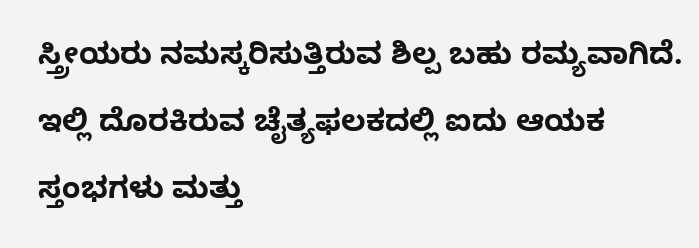ಸ್ತ್ರೀಯರು ನಮಸ್ಕರಿಸುತ್ತಿರುವ ಶಿಲ್ಪ ಬಹು ರಮ್ಯವಾಗಿದೆ. ಇಲ್ಲಿ ದೊರಕಿರುವ ಚೈತ್ಯಫಲಕದಲ್ಲಿ ಐದು ಆಯಕ ಸ್ತಂಭಗಳು ಮತ್ತು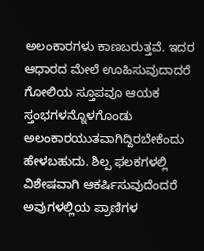ಅಲಂಕಾರಗಳು ಕಾಣಬರುತ್ತವೆ. ಇದರ ಆಧಾರದ ಮೇಲೆ ಊಹಿಸುವುದಾದರೆ ಗೋಲಿಯ ಸ್ತೂಪವೂ ಆಯಕ ಸ್ತಂಭಗಳನ್ನೊಳಗೊಂಡು ಅಲಂಕಾರಯುತವಾಗಿದ್ದಿರಬೇಕೆಂದು ಹೇಳಬಹುದು. ಶಿಲ್ಪ ಫಲಕಗಳಲ್ಲಿ ವಿಶೇಷವಾಗಿ ಆಕರ್ಷಿಸುವುದೆಂದರೆ ಅವುಗಳಲ್ಲಿಯ ಪ್ರಾಣಿಗಳ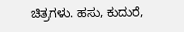ಚಿತ್ರಗಳು. ಹಸು, ಕುದುರೆ,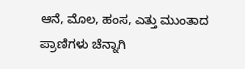ಆನೆ, ಮೊಲ, ಹಂಸ, ಎತ್ತು ಮುಂತಾದ ಪ್ರಾಣಿಗಳು ಚೆನ್ನಾಗಿ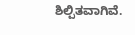ಶಿಲ್ಪಿತವಾಗಿವೆ.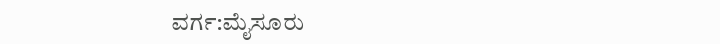ವರ್ಗ:ಮೈಸೂರು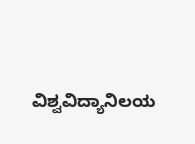ವಿಶ್ವವಿದ್ಯಾನಿಲಯ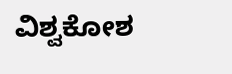ವಿಶ್ವಕೋಶ